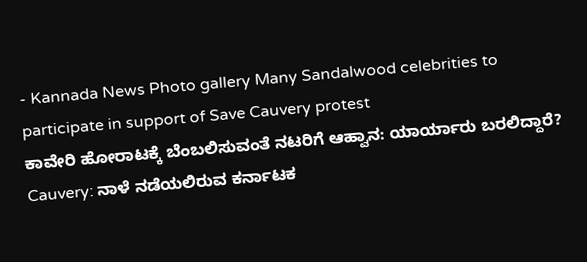- Kannada News Photo gallery Many Sandalwood celebrities to participate in support of Save Cauvery protest
ಕಾವೇರಿ ಹೋರಾಟಕ್ಕೆ ಬೆಂಬಲಿಸುವಂತೆ ನಟರಿಗೆ ಆಹ್ವಾನ: ಯಾರ್ಯಾರು ಬರಲಿದ್ದಾರೆ?
Cauvery: ನಾಳೆ ನಡೆಯಲಿರುವ ಕರ್ನಾಟಕ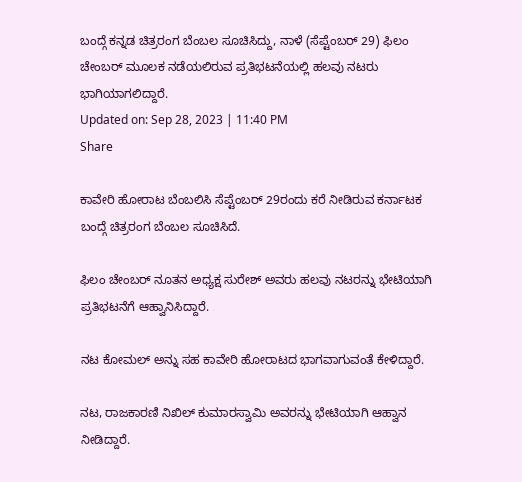ಬಂದ್ಗೆ ಕನ್ನಡ ಚಿತ್ರರಂಗ ಬೆಂಬಲ ಸೂಚಿಸಿದ್ದು, ನಾಳೆ (ಸೆಪ್ಟೆಂಬರ್ 29) ಫಿಲಂ ಚೇಂಬರ್ ಮೂಲಕ ನಡೆಯಲಿರುವ ಪ್ರತಿಭಟನೆಯಲ್ಲಿ ಹಲವು ನಟರು ಭಾಗಿಯಾಗಲಿದ್ದಾರೆ.
Updated on: Sep 28, 2023 | 11:40 PM
Share

ಕಾವೇರಿ ಹೋರಾಟ ಬೆಂಬಲಿಸಿ ಸೆಪ್ಟೆಂಬರ್ 29ರಂದು ಕರೆ ನೀಡಿರುವ ಕರ್ನಾಟಕ ಬಂದ್ಗೆ ಚಿತ್ರರಂಗ ಬೆಂಬಲ ಸೂಚಿಸಿದೆ.

ಫಿಲಂ ಚೇಂಬರ್ ನೂತನ ಅಧ್ಯಕ್ಷ ಸುರೇಶ್ ಅವರು ಹಲವು ನಟರನ್ನು ಭೇಟಿಯಾಗಿ ಪ್ರತಿಭಟನೆಗೆ ಆಹ್ವಾನಿಸಿದ್ದಾರೆ.

ನಟ ಕೋಮಲ್ ಅನ್ನು ಸಹ ಕಾವೇರಿ ಹೋರಾಟದ ಭಾಗವಾಗುವಂತೆ ಕೇಳಿದ್ದಾರೆ.

ನಟ, ರಾಜಕಾರಣಿ ನಿಖಿಲ್ ಕುಮಾರಸ್ವಾಮಿ ಅವರನ್ನು ಭೇಟಿಯಾಗಿ ಆಹ್ವಾನ ನೀಡಿದ್ದಾರೆ.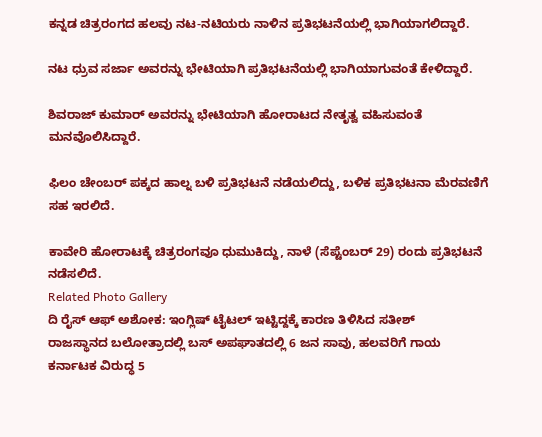ಕನ್ನಡ ಚಿತ್ರರಂಗದ ಹಲವು ನಟ-ನಟಿಯರು ನಾಳಿನ ಪ್ರತಿಭಟನೆಯಲ್ಲಿ ಭಾಗಿಯಾಗಲಿದ್ದಾರೆ.

ನಟ ಧ್ರುವ ಸರ್ಜಾ ಅವರನ್ನು ಭೇಟಿಯಾಗಿ ಪ್ರತಿಭಟನೆಯಲ್ಲಿ ಭಾಗಿಯಾಗುವಂತೆ ಕೇಳಿದ್ದಾರೆ.

ಶಿವರಾಜ್ ಕುಮಾರ್ ಅವರನ್ನು ಭೇಟಿಯಾಗಿ ಹೋರಾಟದ ನೇತೃತ್ವ ವಹಿಸುವಂತೆ ಮನವೊಲಿಸಿದ್ದಾರೆ.

ಫಿಲಂ ಚೇಂಬರ್ ಪಕ್ಕದ ಹಾಲ್ನ ಬಳಿ ಪ್ರತಿಭಟನೆ ನಡೆಯಲಿದ್ದು, ಬಳಿಕ ಪ್ರತಿಭಟನಾ ಮೆರವಣಿಗೆ ಸಹ ಇರಲಿದೆ.

ಕಾವೇರಿ ಹೋರಾಟಕ್ಕೆ ಚಿತ್ರರಂಗವೂ ಧುಮುಕಿದ್ದು, ನಾಳೆ (ಸೆಪ್ಟೆಂಬರ್ 29) ರಂದು ಪ್ರತಿಭಟನೆ ನಡೆಸಲಿದೆ.
Related Photo Gallery
ದಿ ರೈಸ್ ಆಫ್ ಅಶೋಕ: ಇಂಗ್ಲಿಷ್ ಟೈಟಲ್ ಇಟ್ಟಿದ್ದಕ್ಕೆ ಕಾರಣ ತಿಳಿಸಿದ ಸತೀಶ್
ರಾಜಸ್ಥಾನದ ಬಲೋತ್ರಾದಲ್ಲಿ ಬಸ್ ಅಪಘಾತದಲ್ಲಿ 6 ಜನ ಸಾವು, ಹಲವರಿಗೆ ಗಾಯ
ಕರ್ನಾಟಕ ವಿರುದ್ಧ 5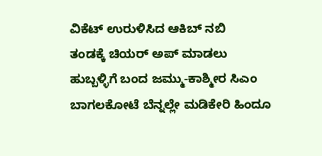ವಿಕೆಟ್ ಉರುಳಿಸಿದ ಆಕಿಬ್ ನಬಿ
ತಂಡಕ್ಕೆ ಚಿಯರ್ ಅಪ್ ಮಾಡಲು ಹುಬ್ಬಳ್ಳಿಗೆ ಬಂದ ಜಮ್ಮು-ಕಾಶ್ಮೀರ ಸಿಎಂ
ಬಾಗಲಕೋಟೆ ಬೆನ್ನಲ್ಲೇ ಮಡಿಕೇರಿ ಹಿಂದೂ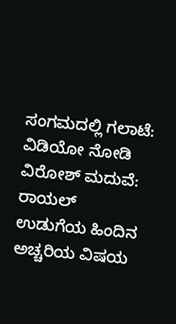ಸಂಗಮದಲ್ಲಿ ಗಲಾಟೆ: ವಿಡಿಯೋ ನೋಡಿ
ವಿರೋಶ್ ಮದುವೆ: ರಾಯಲ್ ಉಡುಗೆಯ ಹಿಂದಿನ ಅಚ್ಚರಿಯ ವಿಷಯ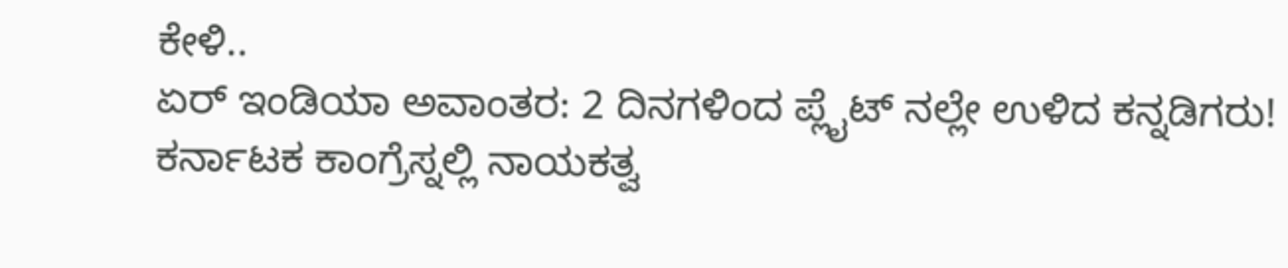ಕೇಳಿ..
ಏರ್ ಇಂಡಿಯಾ ಅವಾಂತರ: 2 ದಿನಗಳಿಂದ ಪ್ಲೈಟ್ ನಲ್ಲೇ ಉಳಿದ ಕನ್ನಡಿಗರು!
ಕರ್ನಾಟಕ ಕಾಂಗ್ರೆಸ್ನಲ್ಲಿ ನಾಯಕತ್ವ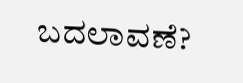ಬದಲಾವಣೆ?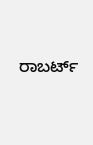ರಾಬರ್ಟ್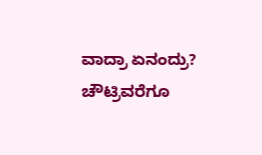ವಾದ್ರಾ ಏನಂದ್ರು?
ಚೌಟ್ರಿವರೆಗೂ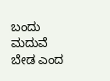ಬಂದು ಮದುವೆ ಬೇಡ ಎಂದ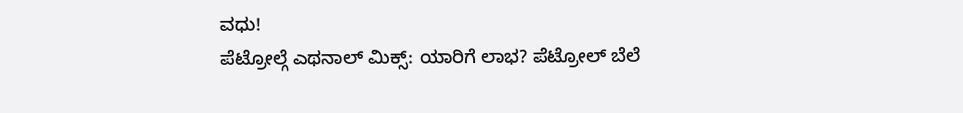ವಧು!
ಪೆಟ್ರೋಲ್ಗೆ ಎಥನಾಲ್ ಮಿಕ್ಸ್: ಯಾರಿಗೆ ಲಾಭ? ಪೆಟ್ರೋಲ್ ಬೆಲೆ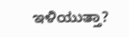ಇಳಿಯುತ್ತಾ?